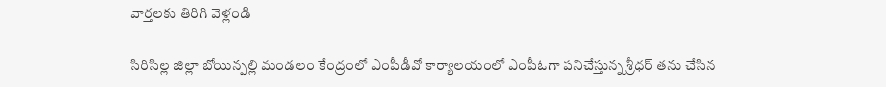వార్తలకు తిరిగి వెళ్లండి

సిరిసిల్ల జిల్లా బోయిన్పల్లి మండలం కేంద్రంలో ఎంపీడీవో కార్యాలయంలో ఎంపీఓగా పనిచేస్తున్న శ్రీధర్ తను చేసిన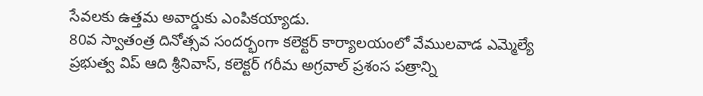సేవలకు ఉత్తమ అవార్డుకు ఎంపికయ్యాడు.
80వ స్వాతంత్ర దినోత్సవ సందర్భంగా కలెక్టర్ కార్యాలయంలో వేములవాడ ఎమ్మెల్యే ప్రభుత్వ విప్ ఆది శ్రీనివాస్, కలెక్టర్ గరీమ అగ్రవాల్ ప్రశంస పత్రాన్ని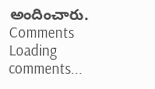అందించారు.
Comments
Loading comments...